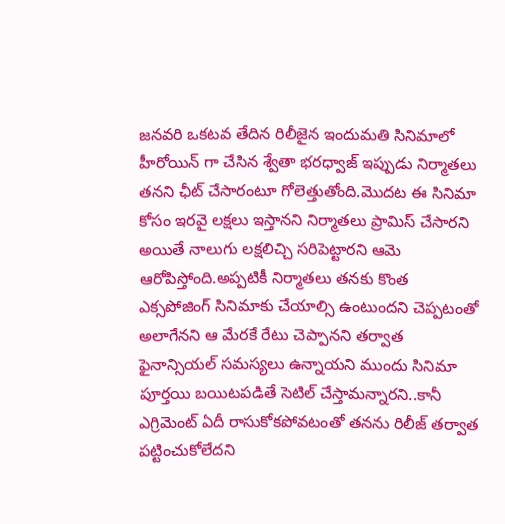జనవరి ఒకటవ తేదిన రిలీజైన ఇందుమతి సినిమాలో హీరోయిన్ గా చేసిన శ్వేతా భరధ్వాజ్ ఇప్పుడు నిర్మాతలు తనని ఛీట్ చేసారంటూ గోలెత్తుతోంది.మొదట ఈ సినిమా కోసం ఇరవై లక్షలు ఇస్తానని నిర్మాతలు ప్రామిస్ చేసారని అయితే నాలుగు లక్షలిచ్చి సరిపెట్టారని ఆమె ఆరోపిస్తోంది.అప్పటికీ నిర్మాతలు తనకు కొంత ఎక్సపోజింగ్ సినిమాకు చేయాల్సి ఉంటుందని చెప్పటంతో అలాగేనని ఆ మేరకే రేటు చెప్పానని తర్వాత ఫైనాన్సియల్ సమస్యలు ఉన్నాయని ముందు సినిమా పూర్తయి బయిటపడితే సెటిల్ చేస్తామన్నారని..కానీ ఎగ్రిమెంట్ ఏదీ రాసుకోకపోవటంతో తనను రిలీజ్ తర్వాత పట్టించుకోలేదని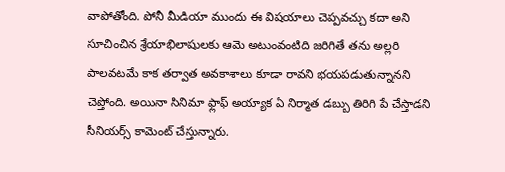వాపోతోంది. పోనీ మీడియా ముందు ఈ విషయాలు చెప్పవచ్చు కదా అని సూచించిన శ్రేయాభిలాషులకు ఆమె అటుంవంటిది జరిగితే తను అల్లరి పాలవటమే కాక తర్వాత అవకాశాలు కూడా రావని భయపడుతున్నానని చెప్తోంది. అయినా సినిమా ఫ్లాఫ్ అయ్యాక ఏ నిర్మాత డబ్బు తిరిగి పే చేస్తాడని సీనియర్స్ కామెంట్ చేస్తున్నారు.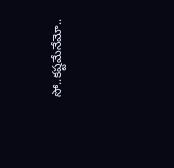సో..కష్టమేనేమో..